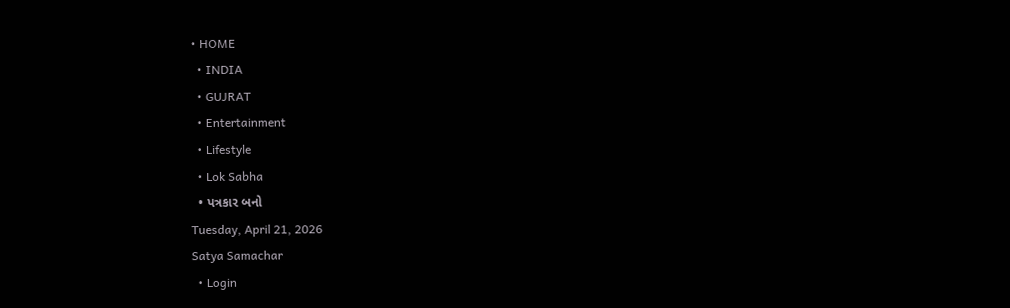• HOME
  • INDIA
  • GUJRAT
  • Entertainment
  • Lifestyle
  • Lok Sabha
  • પત્રકાર બનો
Tuesday, April 21, 2026
Satya Samachar
  • Login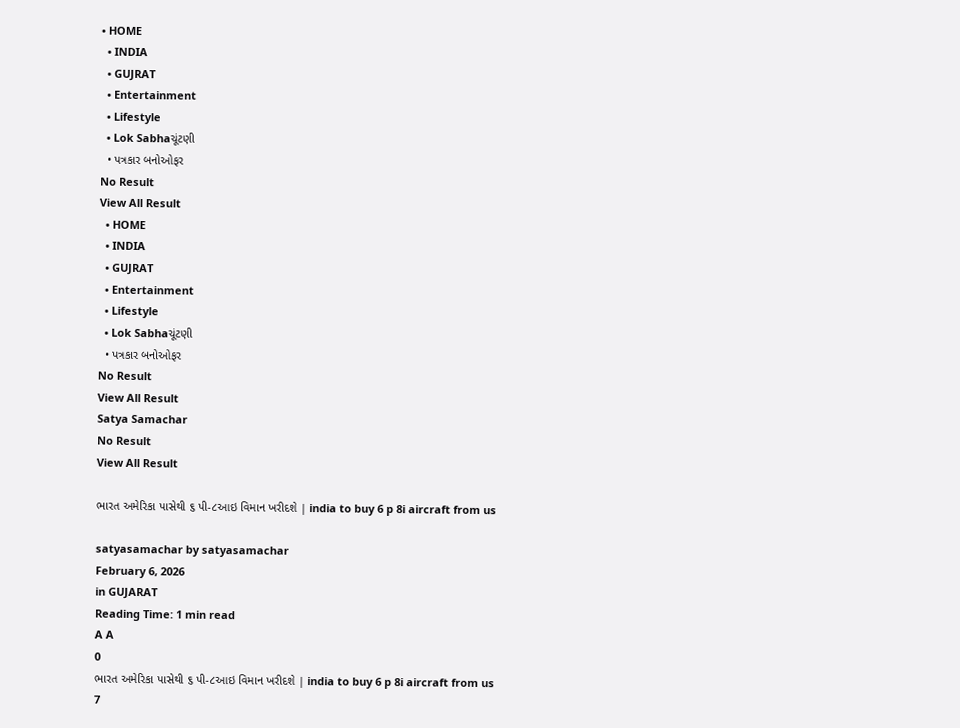• HOME
  • INDIA
  • GUJRAT
  • Entertainment
  • Lifestyle
  • Lok Sabhaચૂંટણી
  • પત્રકાર બનોઓફર
No Result
View All Result
  • HOME
  • INDIA
  • GUJRAT
  • Entertainment
  • Lifestyle
  • Lok Sabhaચૂંટણી
  • પત્રકાર બનોઓફર
No Result
View All Result
Satya Samachar
No Result
View All Result

ભારત અમેરિકા પાસેથી ૬ પી-૮આઇ વિમાન ખરીદશે | india to buy 6 p 8i aircraft from us

satyasamachar by satyasamachar
February 6, 2026
in GUJARAT
Reading Time: 1 min read
A A
0
ભારત અમેરિકા પાસેથી ૬ પી-૮આઇ વિમાન ખરીદશે | india to buy 6 p 8i aircraft from us
7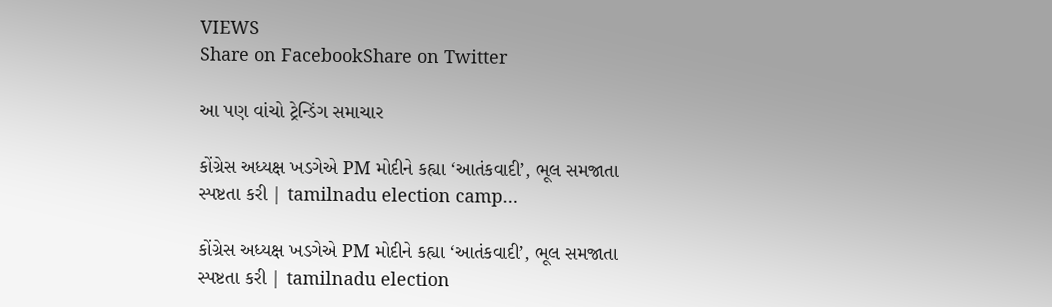VIEWS
Share on FacebookShare on Twitter

આ પણ વાંચો ટ્રેન્ડિંગ સમાચાર

કોંગ્રેસ અધ્યક્ષ ખડગેએ PM મોદીને કહ્યા ‘આતંકવાદી’, ભૂલ સમજાતા સ્પષ્ટતા કરી | tamilnadu election camp…

કોંગ્રેસ અધ્યક્ષ ખડગેએ PM મોદીને કહ્યા ‘આતંકવાદી’, ભૂલ સમજાતા સ્પષ્ટતા કરી | tamilnadu election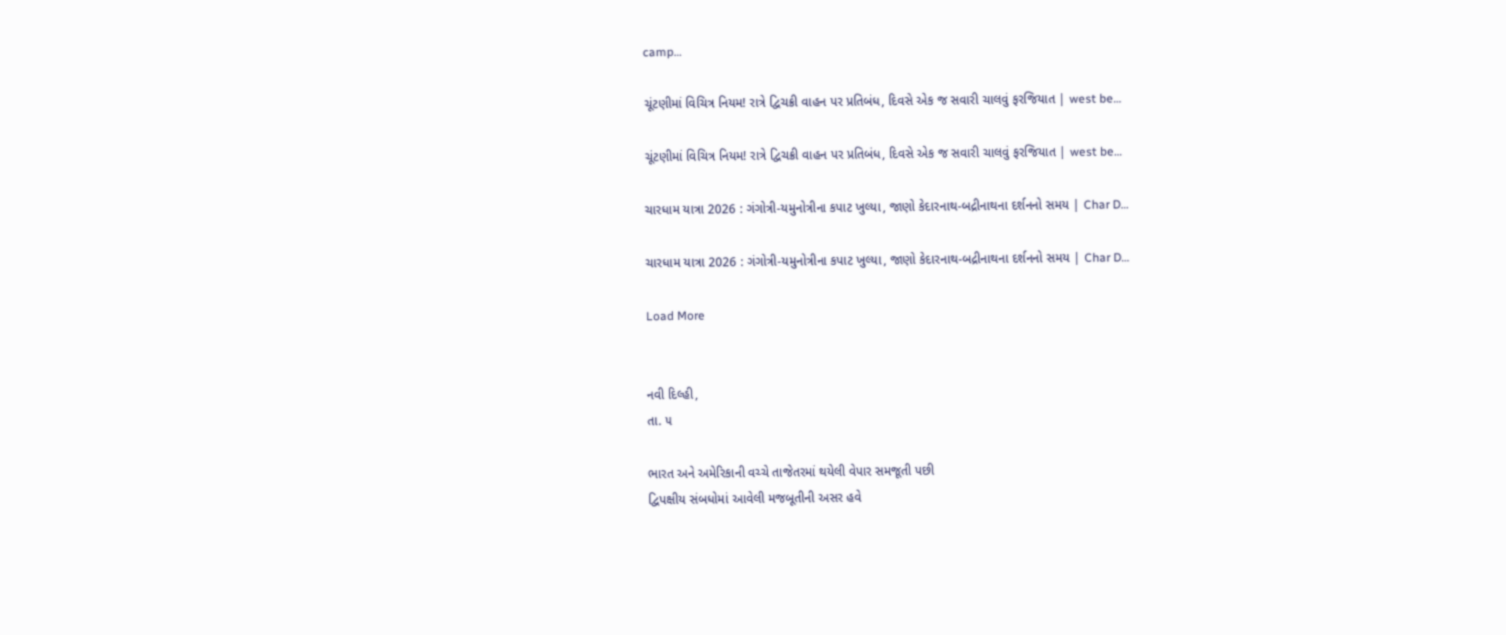camp…

ચૂંટણીમાં વિચિત્ર નિયમ! રાત્રે દ્વિચક્રી વાહન પર પ્રતિબંધ, દિવસે એક જ સવારી ચાલવું ફરજિયાત | west be…

ચૂંટણીમાં વિચિત્ર નિયમ! રાત્રે દ્વિચક્રી વાહન પર પ્રતિબંધ, દિવસે એક જ સવારી ચાલવું ફરજિયાત | west be…

ચારધામ યાત્રા 2026 : ગંગોત્રી-યમુનોત્રીના કપાટ ખુલ્યા, જાણો કેદારનાથ-બદ્રીનાથના દર્શનનો સમય | Char D…

ચારધામ યાત્રા 2026 : ગંગોત્રી-યમુનોત્રીના કપાટ ખુલ્યા, જાણો કેદારનાથ-બદ્રીનાથના દર્શનનો સમય | Char D…

Load More


નવી દિલ્હી,
તા. ૫

ભારત અને અમેરિકાની વચ્ચે તાજેતરમાં થયેલી વેપાર સમજૂતી પછી
દ્વિપક્ષીય સંબધોમાં આવેલી મજબૂતીની અસર હવે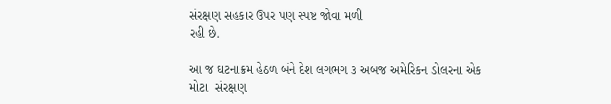સંરક્ષણ સહકાર ઉપર પણ સ્પષ્ટ જોવા મળી
રહી છે.

આ જ ઘટનાક્રમ હેઠળ બંને દેશ લગભગ ૩ અબજ અમેરિકન ડોલરના એક
મોટા  સંરક્ષણ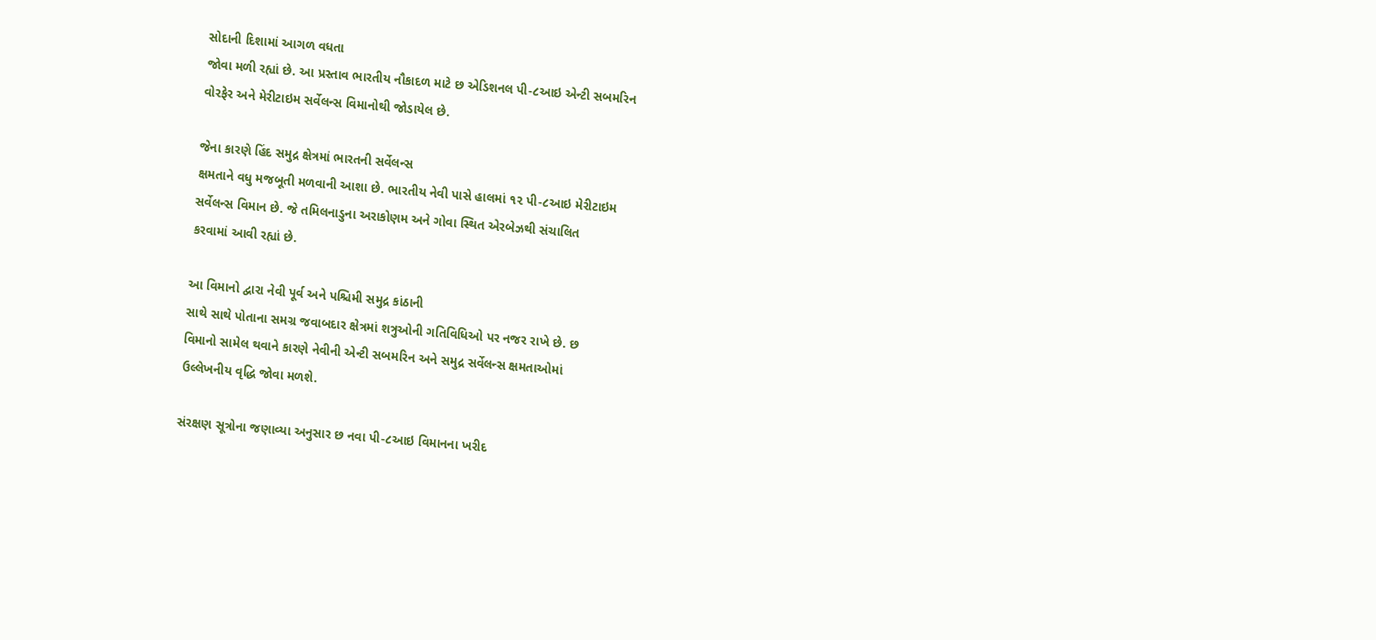સોદાની દિશામાં આગળ વધતા
જોવા મળી રહ્યાં છે. આ પ્રસ્તાવ ભારતીય નૌકાદળ માટે છ એડિશનલ પી-૮આઇ એન્ટી સબમરિન
વોરફેર અને મેરીટાઇમ સર્વેલન્સ વિમાનોથી જોડાયેલ છે.

જેના કારણે હિંદ સમુદ્ર ક્ષેત્રમાં ભારતની સર્વેલન્સ
ક્ષમતાને વધુ મજબૂતી મળવાની આશા છે. ભારતીય નેવી પાસે હાલમાં ૧૨ પી-૮આઇ મેરીટાઇમ
સર્વેલન્સ વિમાન છે. જે તમિલનાડુના અરાકોણમ અને ગોવા સ્થિત એરબેઝથી સંચાલિત
કરવામાં આવી રહ્યાં છે.

આ વિમાનો દ્વારા નેવી પૂર્વ અને પશ્ચિમી સમુદ્ર કાંઠાની
સાથે સાથે પોતાના સમગ્ર જવાબદાર ક્ષેત્રમાં શત્રુઓની ગતિવિધિઓ પર નજર રાખે છે. છ
વિમાનો સામેલ થવાને કારણે નેવીની એન્ટી સબમરિન અને સમુદ્ર સર્વેલન્સ ક્ષમતાઓમાં
ઉલ્લેખનીય વૃદ્ધિ જોવા મળશે.

સંરક્ષણ સૂત્રોના જણાવ્યા અનુસાર છ નવા પી-૮આઇ વિમાનના ખરીદ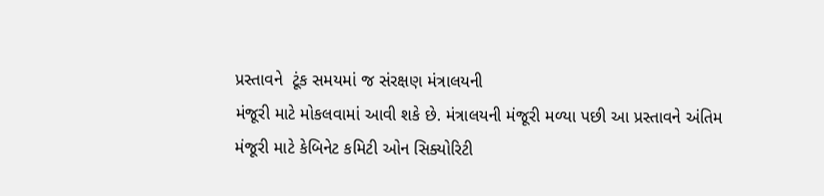પ્રસ્તાવને  ટૂંક સમયમાં જ સંરક્ષણ મંત્રાલયની
મંજૂરી માટે મોકલવામાં આવી શકે છે. મંત્રાલયની મંજૂરી મળ્યા પછી આ પ્રસ્તાવને અંતિમ
મંજૂરી માટે કેબિનેટ કમિટી ઓન સિક્યોરિટી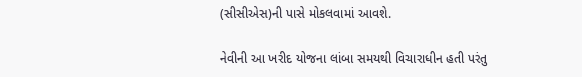(સીસીએસ)ની પાસે મોકલવામાં આવશે.

નેવીની આ ખરીદ યોજના લાંબા સમયથી વિચારાધીન હતી પરંતુ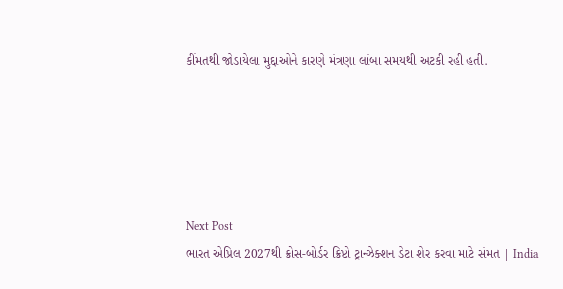કીંમતથી જોડાયેલા મુદ્દાઓને કારણે મંત્રણા લાંબા સમયથી અટકી રહી હતી.





Next Post
ભારત એપ્રિલ 2027થી ક્રોસ-બોર્ડર ક્રિપ્ટો ટ્રાન્ઝેક્શન ડેટા શેર કરવા માટે સંમત | India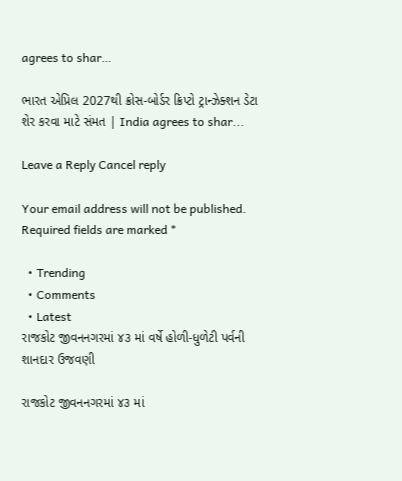agrees to shar…

ભારત એપ્રિલ 2027થી ક્રોસ-બોર્ડર ક્રિપ્ટો ટ્રાન્ઝેક્શન ડેટા શેર કરવા માટે સંમત | India agrees to shar...

Leave a Reply Cancel reply

Your email address will not be published. Required fields are marked *

  • Trending
  • Comments
  • Latest
રાજકોટ જીવનનગરમાં ૪૩ માં વર્ષે હોળી-ધુળેટી પર્વની શાનદાર ઉજવણી

રાજકોટ જીવનનગરમાં ૪૩ માં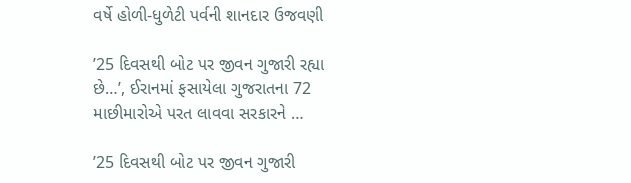વર્ષે હોળી-ધુળેટી પર્વની શાનદાર ઉજવણી

’25 દિવસથી બોટ પર જીવન ગુજારી રહ્યા છે…’, ઈરાનમાં ફસાયેલા ગુજરાતના 72 માછીમારોએ પરત લાવવા સરકારને …

’25 દિવસથી બોટ પર જીવન ગુજારી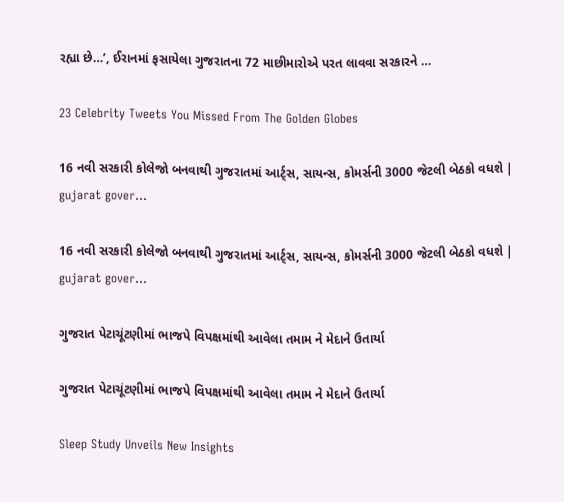રહ્યા છે…’, ઈરાનમાં ફસાયેલા ગુજરાતના 72 માછીમારોએ પરત લાવવા સરકારને …

23 Celebrity Tweets You Missed From The Golden Globes

16 નવી સરકારી કોલેજો બનવાથી ગુજરાતમાં આર્ટ્સ, સાયન્સ, કોમર્સની 3000 જેટલી બેઠકો વધશે | gujarat gover…

16 નવી સરકારી કોલેજો બનવાથી ગુજરાતમાં આર્ટ્સ, સાયન્સ, કોમર્સની 3000 જેટલી બેઠકો વધશે | gujarat gover…

ગુજરાત પેટાચૂંટણીમાં ભાજપે વિપક્ષમાંથી આવેલા તમામ ને મેદાને ઉતાર્યા

ગુજરાત પેટાચૂંટણીમાં ભાજપે વિપક્ષમાંથી આવેલા તમામ ને મેદાને ઉતાર્યા

Sleep Study Unveils New Insights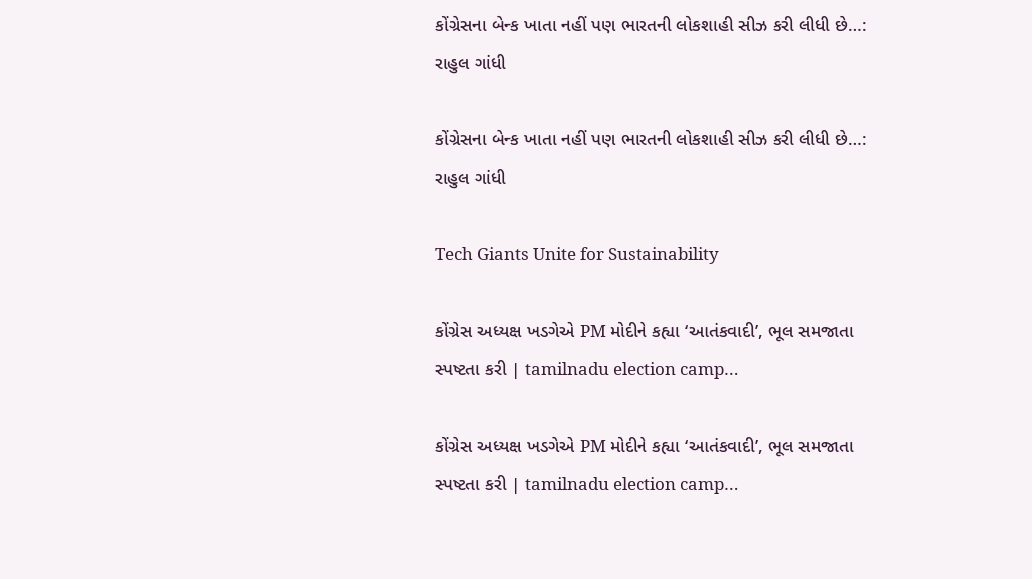કોંગ્રેસના બેન્ક ખાતા નહીં પણ ભારતની લોકશાહી સીઝ કરી લીધી છે…:  રાહુલ ગાંધી

કોંગ્રેસના બેન્ક ખાતા નહીં પણ ભારતની લોકશાહી સીઝ કરી લીધી છે…: રાહુલ ગાંધી

Tech Giants Unite for Sustainability

કોંગ્રેસ અધ્યક્ષ ખડગેએ PM મોદીને કહ્યા ‘આતંકવાદી’, ભૂલ સમજાતા સ્પષ્ટતા કરી | tamilnadu election camp…

કોંગ્રેસ અધ્યક્ષ ખડગેએ PM મોદીને કહ્યા ‘આતંકવાદી’, ભૂલ સમજાતા સ્પષ્ટતા કરી | tamilnadu election camp…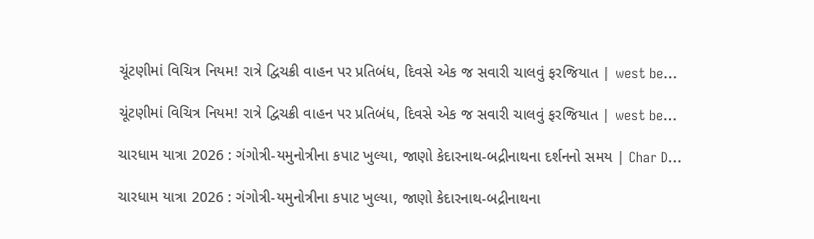ચૂંટણીમાં વિચિત્ર નિયમ! રાત્રે દ્વિચક્રી વાહન પર પ્રતિબંધ, દિવસે એક જ સવારી ચાલવું ફરજિયાત | west be…

ચૂંટણીમાં વિચિત્ર નિયમ! રાત્રે દ્વિચક્રી વાહન પર પ્રતિબંધ, દિવસે એક જ સવારી ચાલવું ફરજિયાત | west be…

ચારધામ યાત્રા 2026 : ગંગોત્રી-યમુનોત્રીના કપાટ ખુલ્યા, જાણો કેદારનાથ-બદ્રીનાથના દર્શનનો સમય | Char D…

ચારધામ યાત્રા 2026 : ગંગોત્રી-યમુનોત્રીના કપાટ ખુલ્યા, જાણો કેદારનાથ-બદ્રીનાથના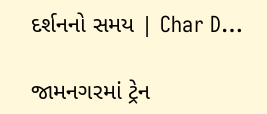દર્શનનો સમય | Char D…

જામનગરમાં ટ્રેન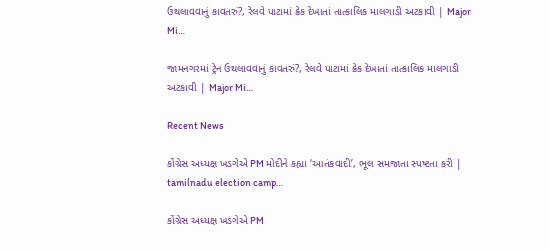ઉથલાવવાનું કાવતરું?, રેલવે પાટામાં ક્રેક દેખાતાં તાત્કાલિક માલગાડી અટકાવી | Major Mi…

જામનગરમાં ટ્રેન ઉથલાવવાનું કાવતરું?, રેલવે પાટામાં ક્રેક દેખાતાં તાત્કાલિક માલગાડી અટકાવી | Major Mi…

Recent News

કોંગ્રેસ અધ્યક્ષ ખડગેએ PM મોદીને કહ્યા ‘આતંકવાદી’, ભૂલ સમજાતા સ્પષ્ટતા કરી | tamilnadu election camp…

કોંગ્રેસ અધ્યક્ષ ખડગેએ PM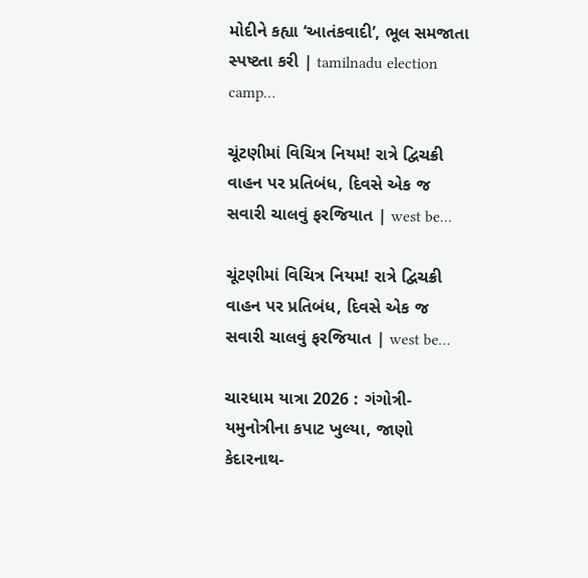મોદીને કહ્યા ‘આતંકવાદી’, ભૂલ સમજાતા સ્પષ્ટતા કરી | tamilnadu election camp…

ચૂંટણીમાં વિચિત્ર નિયમ! રાત્રે દ્વિચક્રી વાહન પર પ્રતિબંધ, દિવસે એક જ સવારી ચાલવું ફરજિયાત | west be…

ચૂંટણીમાં વિચિત્ર નિયમ! રાત્રે દ્વિચક્રી વાહન પર પ્રતિબંધ, દિવસે એક જ સવારી ચાલવું ફરજિયાત | west be…

ચારધામ યાત્રા 2026 : ગંગોત્રી-યમુનોત્રીના કપાટ ખુલ્યા, જાણો કેદારનાથ-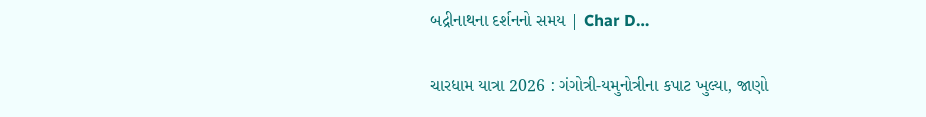બદ્રીનાથના દર્શનનો સમય | Char D…

ચારધામ યાત્રા 2026 : ગંગોત્રી-યમુનોત્રીના કપાટ ખુલ્યા, જાણો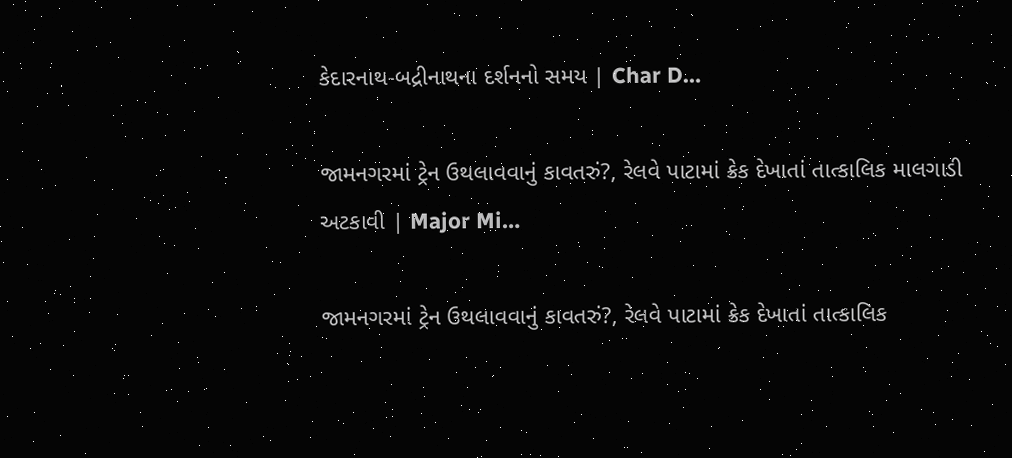કેદારનાથ-બદ્રીનાથના દર્શનનો સમય | Char D…

જામનગરમાં ટ્રેન ઉથલાવવાનું કાવતરું?, રેલવે પાટામાં ક્રેક દેખાતાં તાત્કાલિક માલગાડી અટકાવી | Major Mi…

જામનગરમાં ટ્રેન ઉથલાવવાનું કાવતરું?, રેલવે પાટામાં ક્રેક દેખાતાં તાત્કાલિક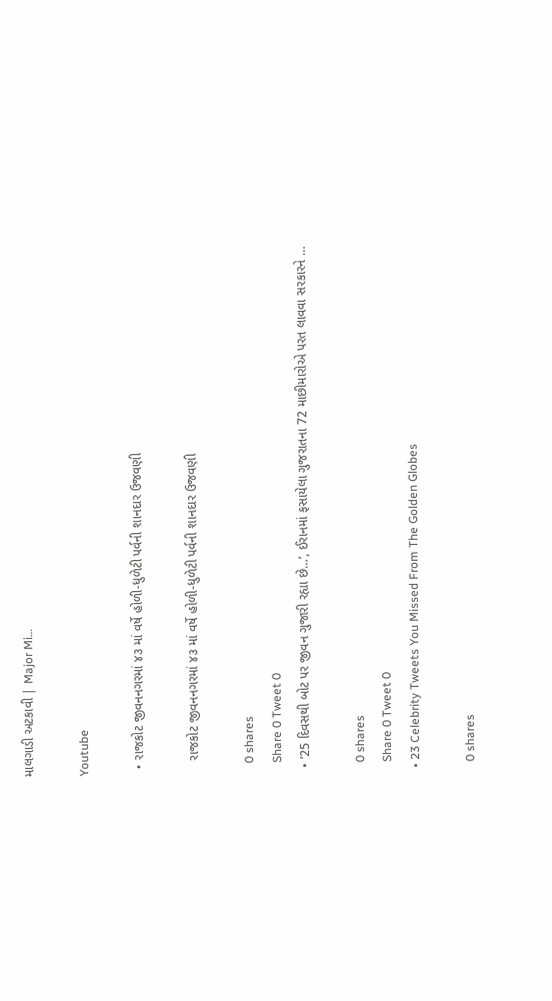માલગાડી અટકાવી | Major Mi…

Youtube

  • રાજકોટ જીવનનગરમાં ૪૩ માં વર્ષે હોળી-ધુળેટી પર્વની શાનદાર ઉજવણી

    રાજકોટ જીવનનગરમાં ૪૩ માં વર્ષે હોળી-ધુળેટી પર્વની શાનદાર ઉજવણી

    0 shares
    Share 0 Tweet 0
  • ’25 દિવસથી બોટ પર જીવન ગુજારી રહ્યા છે…’, ઈરાનમાં ફસાયેલા ગુજરાતના 72 માછીમારોએ પરત લાવવા સરકારને …

    0 shares
    Share 0 Tweet 0
  • 23 Celebrity Tweets You Missed From The Golden Globes

    0 shares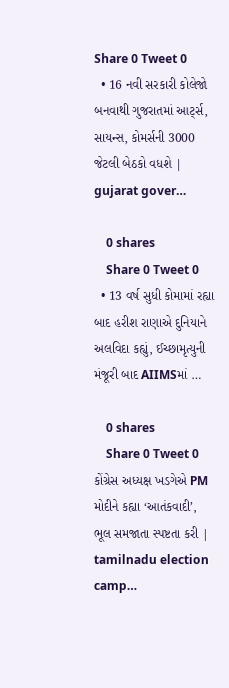Share 0 Tweet 0
  • 16 નવી સરકારી કોલેજો બનવાથી ગુજરાતમાં આર્ટ્સ, સાયન્સ, કોમર્સની 3000 જેટલી બેઠકો વધશે | gujarat gover…

    0 shares
    Share 0 Tweet 0
  • 13 વર્ષ સુધી કોમામાં રહ્યા બાદ હરીશ રાણાએ દુનિયાને અલવિદા કહ્યું, ઈચ્છામૃત્યુની મંજૂરી બાદ AIIMSમાં …

    0 shares
    Share 0 Tweet 0
કોંગ્રેસ અધ્યક્ષ ખડગેએ PM મોદીને કહ્યા ‘આતંકવાદી’, ભૂલ સમજાતા સ્પષ્ટતા કરી | tamilnadu election camp…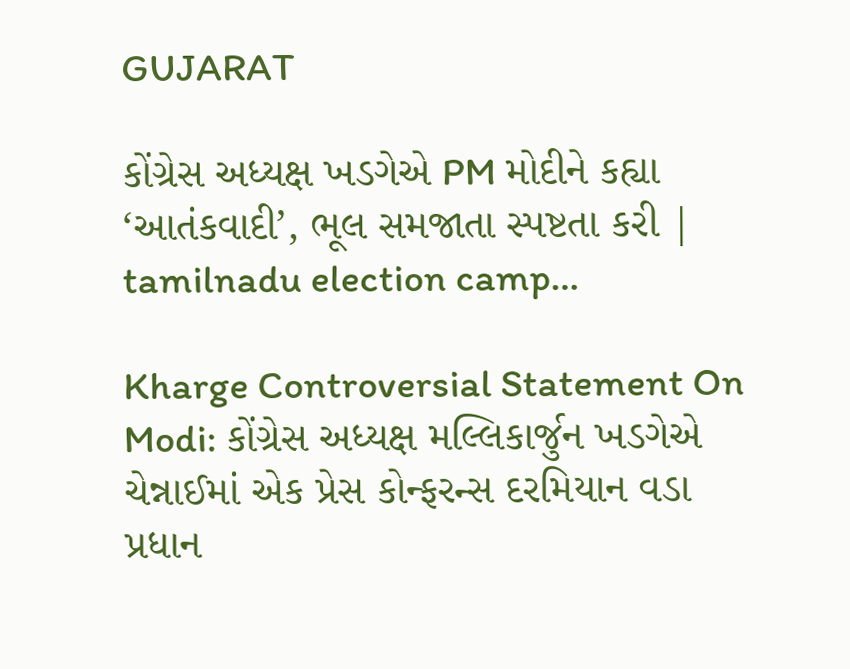GUJARAT

કોંગ્રેસ અધ્યક્ષ ખડગેએ PM મોદીને કહ્યા ‘આતંકવાદી’, ભૂલ સમજાતા સ્પષ્ટતા કરી | tamilnadu election camp…

Kharge Controversial Statement On Modi: કોંગ્રેસ અધ્યક્ષ મલ્લિકાર્જુન ખડગેએ ચેન્નાઈમાં એક પ્રેસ કોન્ફરન્સ દરમિયાન વડા પ્રધાન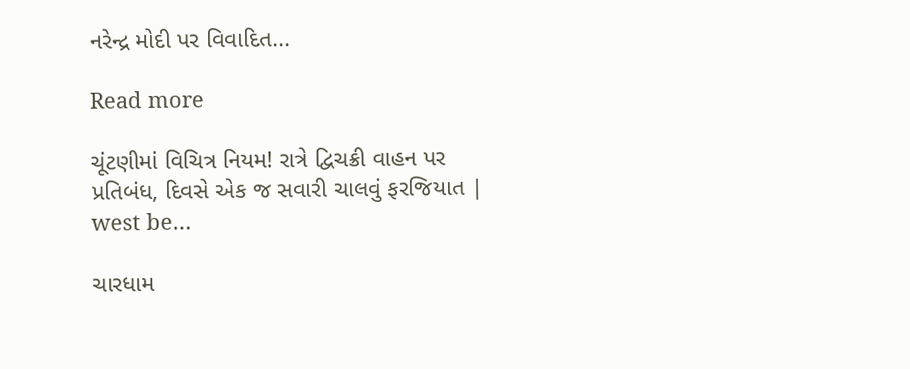નરેન્દ્ર મોદી પર વિવાદિત...

Read more

ચૂંટણીમાં વિચિત્ર નિયમ! રાત્રે દ્વિચક્રી વાહન પર પ્રતિબંધ, દિવસે એક જ સવારી ચાલવું ફરજિયાત | west be…

ચારધામ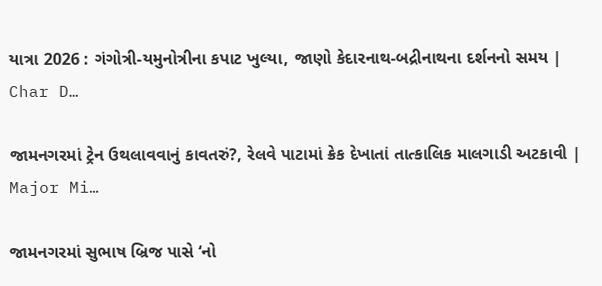યાત્રા 2026 : ગંગોત્રી-યમુનોત્રીના કપાટ ખુલ્યા, જાણો કેદારનાથ-બદ્રીનાથના દર્શનનો સમય | Char D…

જામનગરમાં ટ્રેન ઉથલાવવાનું કાવતરું?, રેલવે પાટામાં ક્રેક દેખાતાં તાત્કાલિક માલગાડી અટકાવી | Major Mi…

જામનગરમાં સુભાષ બ્રિજ પાસે ‘નો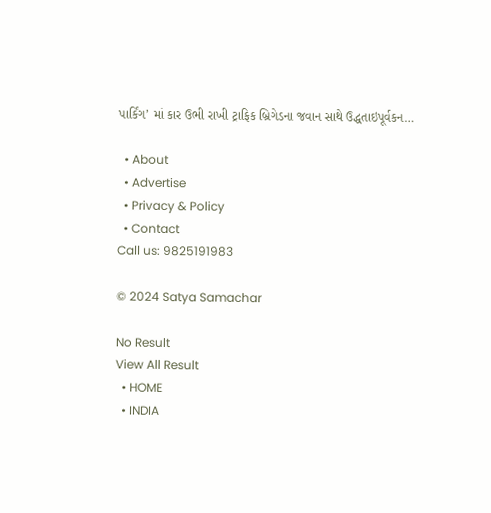પાર્કિંગ’ માં કાર ઉભી રાખી ટ્રાફિક બ્રિગેડના જવાન સાથે ઉદ્ધતાઇપૂર્વકન…

  • About
  • Advertise
  • Privacy & Policy
  • Contact
Call us: 9825191983

© 2024 Satya Samachar

No Result
View All Result
  • HOME
  • INDIA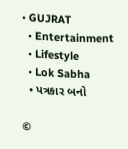• GUJRAT
  • Entertainment
  • Lifestyle
  • Lok Sabha
  • પત્રકાર બનો

©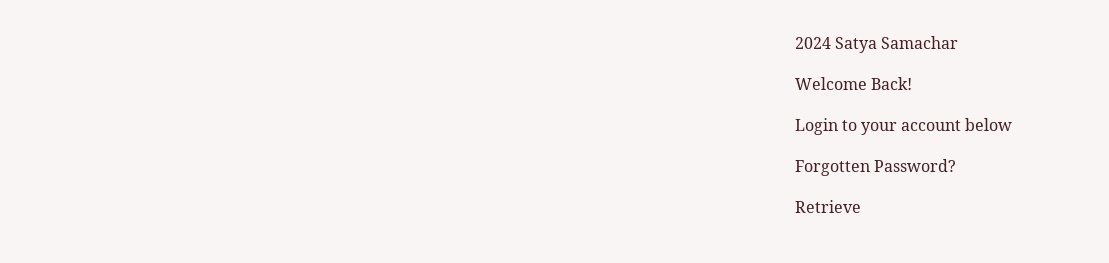2024 Satya Samachar

Welcome Back!

Login to your account below

Forgotten Password?

Retrieve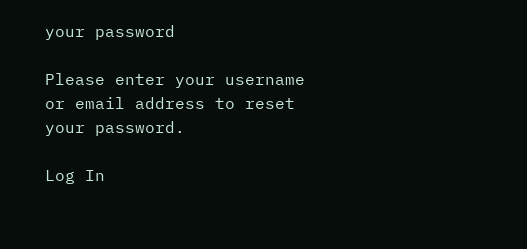your password

Please enter your username or email address to reset your password.

Log In